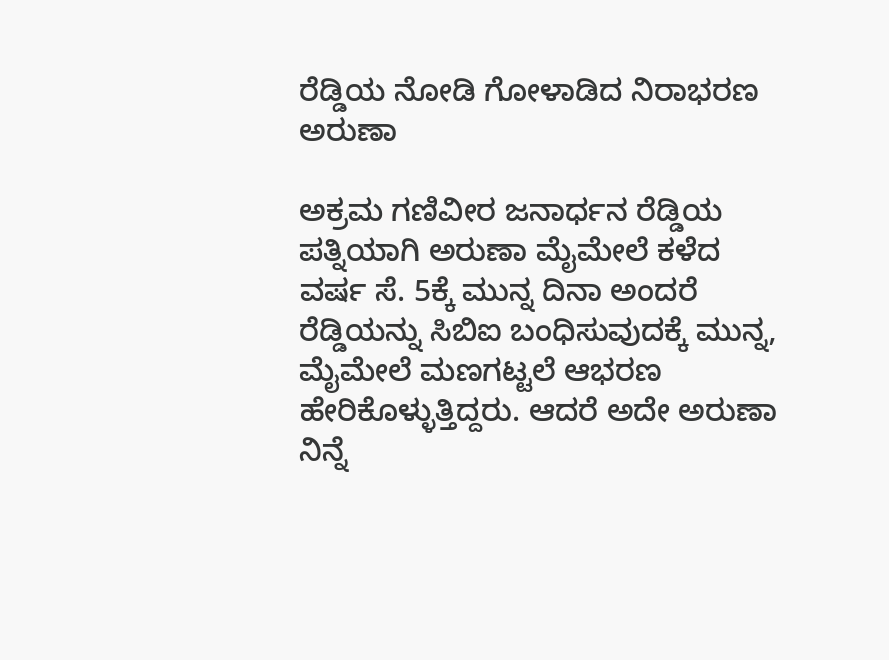ರೆಡ್ಡಿಯ ನೋಡಿ ಗೋಳಾಡಿದ ನಿರಾಭರಣ ಅರುಣಾ

ಅಕ್ರಮ ಗಣಿವೀರ ಜನಾರ್ಧನ ರೆಡ್ಡಿಯ ಪತ್ನಿಯಾಗಿ ಅರುಣಾ ಮೈಮೇಲೆ ಕಳೆದ ವರ್ಷ ಸೆ. 5ಕ್ಕೆ ಮುನ್ನ ದಿನಾ ಅಂದರೆ ರೆಡ್ಡಿಯನ್ನು ಸಿಬಿಐ ಬಂಧಿಸುವುದಕ್ಕೆ ಮುನ್ನ, ಮೈಮೇಲೆ ಮಣಗಟ್ಟಲೆ ಆಭರಣ ಹೇರಿಕೊಳ್ಳುತ್ತಿದ್ದರು. ಆದರೆ ಅದೇ ಅರುಣಾ ನಿನ್ನೆ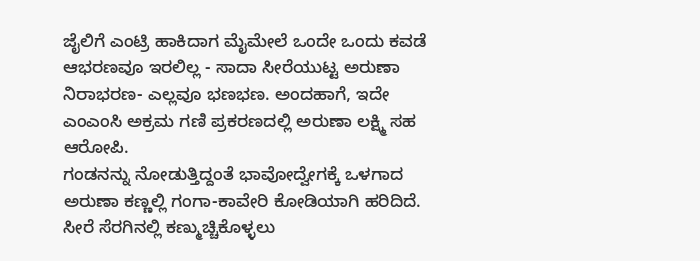ಜೈಲಿಗೆ ಎಂಟ್ರಿ ಹಾಕಿದಾಗ ಮೈಮೇಲೆ ಒಂದೇ ಒಂದು ಕವಡೆ ಆಭರಣವೂ ಇರಲಿಲ್ಲ - ಸಾದಾ ಸೀರೆಯುಟ್ಟ ಅರುಣಾ ನಿರಾಭರಣ- ಎಲ್ಲವೂ ಭಣಭಣ. ಅಂದಹಾಗೆ, ಇದೇ ಎಂಎಂಸಿ ಅಕ್ರಮ ಗಣಿ ಪ್ರಕರಣದಲ್ಲಿ ಅರುಣಾ ಲಕ್ಷ್ಮಿ ಸಹ ಆರೋಪಿ.
ಗಂಡನನ್ನು ನೋಡುತ್ತಿದ್ದಂತೆ ಭಾವೋದ್ವೇಗಕ್ಕೆ ಒಳಗಾದ ಅರುಣಾ ಕಣ್ಣಲ್ಲಿ ಗಂಗಾ-ಕಾವೇರಿ ಕೋಡಿಯಾಗಿ ಹರಿದಿದೆ. ಸೀರೆ ಸೆರಗಿನಲ್ಲಿ ಕಣ್ಮುಚ್ಚಿಕೊಳ್ಳಲು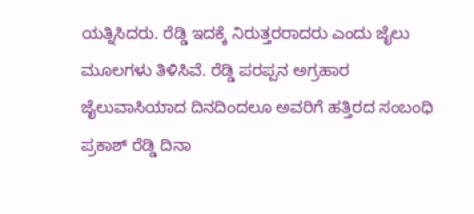ಯತ್ನಿಸಿದರು. ರೆಡ್ಡಿ ಇದಕ್ಕೆ ನಿರುತ್ತರರಾದರು ಎಂದು ಜೈಲು ಮೂಲಗಳು ತಿಳಿಸಿವೆ. ರೆಡ್ಡಿ ಪರಪ್ಪನ ಅಗ್ರಹಾರ ಜೈಲುವಾಸಿಯಾದ ದಿನದಿಂದಲೂ ಅವರಿಗೆ ಹತ್ತಿರದ ಸಂಬಂಧಿ ಪ್ರಕಾಶ್ ರೆಡ್ಡಿ ದಿನಾ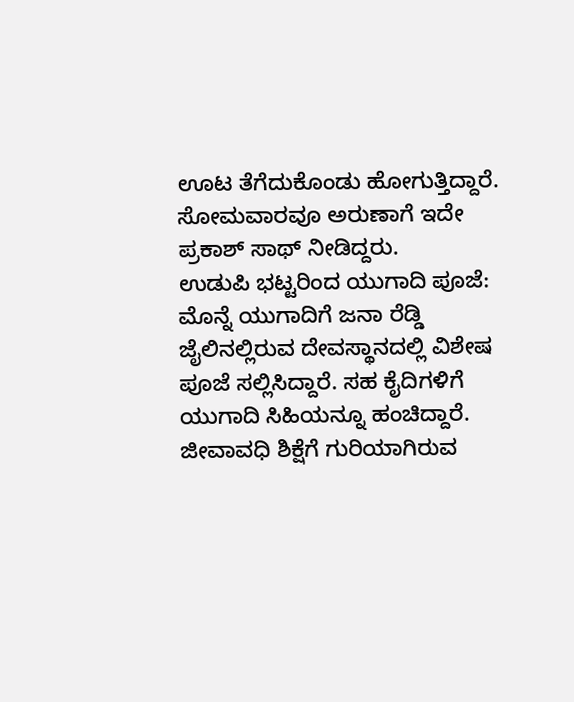ಊಟ ತೆಗೆದುಕೊಂಡು ಹೋಗುತ್ತಿದ್ದಾರೆ. ಸೋಮವಾರವೂ ಅರುಣಾಗೆ ಇದೇ ಪ್ರಕಾಶ್ ಸಾಥ್ ನೀಡಿದ್ದರು.
ಉಡುಪಿ ಭಟ್ಟರಿಂದ ಯುಗಾದಿ ಪೂಜೆ: ಮೊನ್ನೆ ಯುಗಾದಿಗೆ ಜನಾ ರೆಡ್ಡಿ ಜೈಲಿನಲ್ಲಿರುವ ದೇವಸ್ಥಾನದಲ್ಲಿ ವಿಶೇಷ ಪೂಜೆ ಸಲ್ಲಿಸಿದ್ದಾರೆ. ಸಹ ಕೈದಿಗಳಿಗೆ ಯುಗಾದಿ ಸಿಹಿಯನ್ನೂ ಹಂಚಿದ್ದಾರೆ. ಜೀವಾವಧಿ ಶಿಕ್ಷೆಗೆ ಗುರಿಯಾಗಿರುವ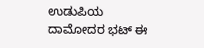ಉಡುಪಿಯ ದಾಮೋದರ ಭಟ್ ಈ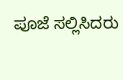ಪೂಜೆ ಸಲ್ಲಿಸಿದರು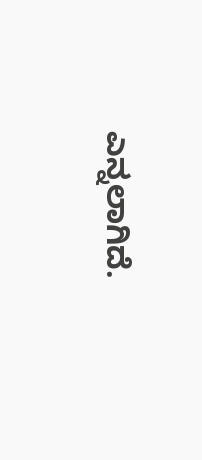ಎನ್ನಲಾಗಿದೆ.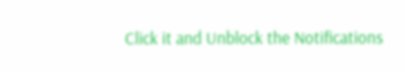Click it and Unblock the Notifications